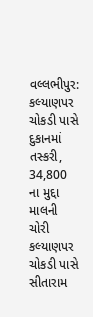વલ્લભીપુર: કલ્યાણપર ચોકડી પાસે દુકાનમાં તસ્કરી, 34,800 ના મુદ્દા માલની ચોરી
કલ્યાણપર ચોકડી પાસે સીતારામ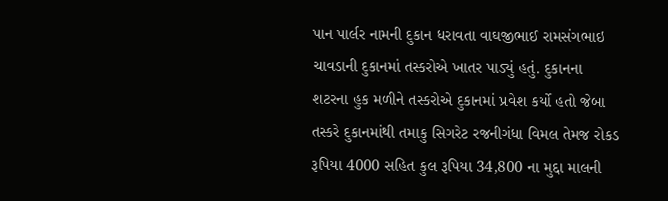પાન પાર્લર નામની દુકાન ધરાવતા વાઘજીભાઈ રામસંગભાઇ ચાવડાની દુકાનમાં તસ્કરોએ ખાતર પાડ્યું હતું. દુકાનના શટરના હુક મળીને તસ્કરોએ દુકાનમાં પ્રવેશ કર્યો હતો જેબા તસ્કરે દુકાનમાંથી તમાકુ સિગરેટ રજનીગંધા વિમલ તેમજ રોકડ રૂપિયા 4000 સહિત કુલ રૂપિયા 34,800 ના મુદ્દા માલની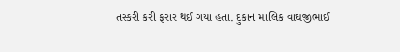તસ્કરી કરી ફરાર થઈ ગયા હતા. દુકાન માલિક વાઘજીભાઈ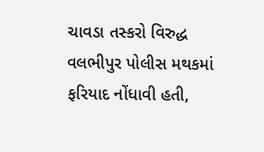ચાવડા તસ્કરો વિરુદ્ધ વલભીપુર પોલીસ મથકમાં ફરિયાદ નોંધાવી હતી,